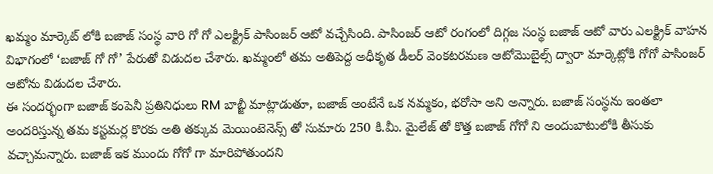ఖమ్మం మార్కెట్ లోకి బజాజ్ సంస్థ వారి గో గో ఎలక్ట్రిక్ పాసింజర్ ఆటో వచ్చేసింది. పాసింజర్ ఆటో రంగంలో దిగ్గజ సంస్థ బజాజ్ ఆటో వారు ఎలక్ట్రిక్ వాహన విభాగంలో ‘బజాజ్ గో గో’ పేరుతో విడుదల చేశారు. ఖమ్మంలో తమ అతిపెద్ద అధీకృత డీలర్ వెంకటరమణ ఆటోమొబైల్స్ ద్వారా మార్కెట్లోకి గోగో పాసింజర్ ఆటోను విడుదల చేశారు.
ఈ సందర్భంగా బజాజ్ కంపెనీ ప్రతినిధులు RM బాబ్జీ మాట్లాడుతూ, బజాజ్ అంటేనే ఒక నమ్మకం, భరోసా అని అన్నారు. బజాజ్ సంస్థను ఇంతలా అందరిస్తున్న తమ కస్టమర్ల కొరకు అతి తక్కువ మెయింటెనెన్స్ తో సుమారు 250 కి.మీ. మైలేజ్ తో కొత్త బజాజ్ గోగో ని అందుబాటులోకి తీసుకు వచ్చామన్నారు. బజాజ్ ఇక ముందు గోగో గా మారిపోతుందని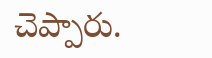చెప్పారు.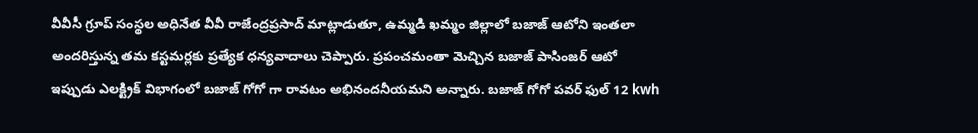వీవీసీ గ్రూప్ సంస్థల అధినేత వీవీ రాజేంద్రప్రసాద్ మాట్లాడుతూ, ఉమ్మడి ఖమ్మం జిల్లాలో బజాజ్ ఆటోని ఇంతలా అందరిస్తున్న తమ కస్టమర్లకు ప్రత్యేక ధన్యవాదాలు చెప్పారు. ప్రపంచమంతా మెచ్చిన బజాజ్ పాసింజర్ ఆటో ఇప్పుడు ఎలక్ట్రిక్ విభాగంలో బజాజ్ గోగో గా రావటం అభినందనీయమని అన్నారు. బజాజ్ గోగో పవర్ ఫుల్ 12 kwh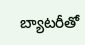బ్యాటరీతో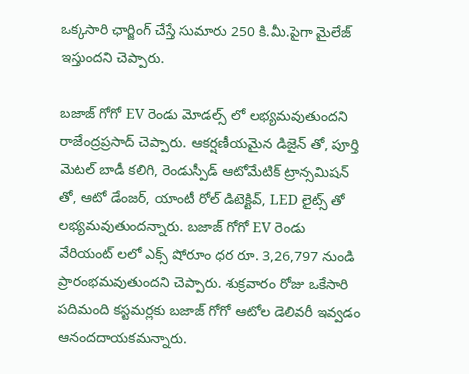ఒక్కసారి ఛార్జింగ్ చేస్తే సుమారు 250 కి.మీ.పైగా మైలేజ్ ఇస్తుందని చెప్పారు.

బజాజ్ గోగో EV రెండు మోడల్స్ లో లభ్యమవుతుందని రాజేంద్రప్రసాద్ చెప్పారు. ఆకర్షణీయమైన డిజైన్ తో, పూర్తి మెటల్ బాడీ కలిగి, రెండుస్పీడ్ ఆటోమేటిక్ ట్రాన్సమిషన్ తో, ఆటో డేంజర్, యాంటీ రోల్ డిటెక్టివ్, LED లైట్స్ తో లభ్యమవుతుందన్నారు. బజాజ్ గోగో EV రెండు వేరియంట్ లలో ఎక్స్ షోరూం ధర రూ. 3,26,797 నుండి ప్రారంభమవుతుందని చెప్పారు. శుక్రవారం రోజు ఒకేసారి పదిమంది కస్టమర్లకు బజాజ్ గోగో ఆటోల డెలివరీ ఇవ్వడం ఆనందదాయకమన్నారు.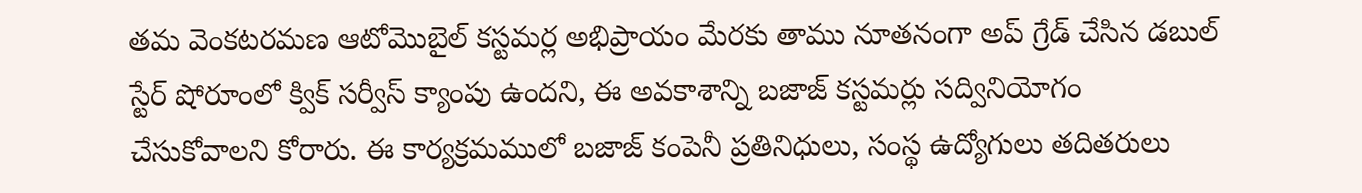తమ వెంకటరమణ ఆటోమొబైల్ కస్టమర్ల అభిప్రాయం మేరకు తాము నూతనంగా అప్ గ్రేడ్ చేసిన డబుల్ స్టేర్ షోరూంలో క్విక్ సర్వీస్ క్యాంపు ఉందని, ఈ అవకాశాన్ని బజాజ్ కస్టమర్లు సద్వినియోగం చేసుకోవాలని కోరారు. ఈ కార్యక్రమములో బజాజ్ కంపెనీ ప్రతినిధులు, సంస్థ ఉద్యోగులు తదితరులు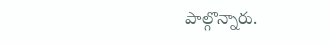పాల్గొన్నారు.